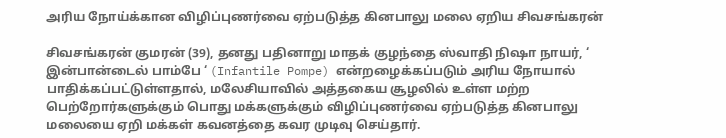அரிய நோய்க்கான விழிப்புணர்வை ஏற்படுத்த கினபாலு மலை ஏறிய சிவசங்கரன்

சிவசங்கரன் குமரன் (39), தனது பதினாறு மாதக் குழந்தை ஸ்வாதி நிஷா நாயர், ‘ இன்பான்டைல் பாம்பே ‘ (Infantile Pompe) என்றழைக்கப்படும் அரிய நோயால் பாதிக்கப்பட்டுள்ளதால், மலேசியாவில் அத்தகைய சூழலில் உள்ள மற்ற பெற்றோர்களுக்கும் பொது மக்களுக்கும் விழிப்புணர்வை ஏற்படுத்த கினபாலு மலையை ஏறி மக்கள் கவனத்தை கவர முடிவு செய்தார்.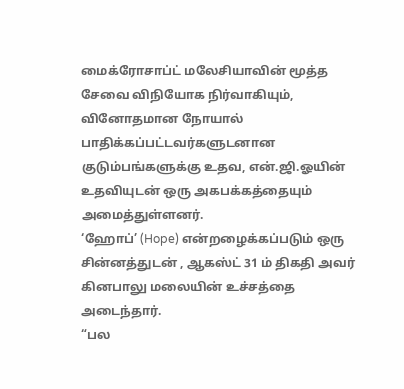மைக்ரோசாப்ட் மலேசியாவின் மூத்த சேவை விநியோக நிர்வாகியும், வினோதமான நோயால் பாதிக்கப்பட்டவர்களுடனான குடும்பங்களுக்கு உதவ, என்.ஜி.ஓயின் உதவியுடன் ஒரு அகபக்கத்தையும் அமைத்துள்ளனர்.
‘ஹோப்’ (Hope) என்றழைக்கப்படும் ஒரு சின்னத்துடன் , ஆகஸ்ட் 31 ம் திகதி அவர் கினபாலு மலையின் உச்சத்தை அடைந்தார்.
“பல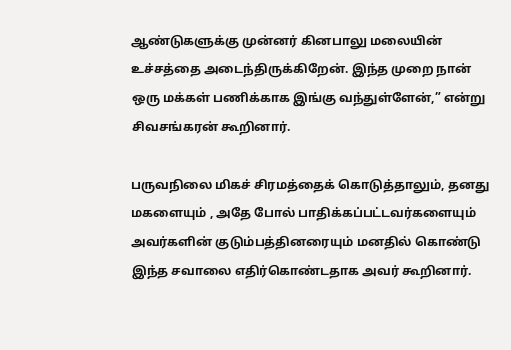ஆண்டுகளுக்கு முன்னர் கினபாலு மலையின் உச்சத்தை அடைந்திருக்கிறேன். இந்த முறை நான் ஒரு மக்கள் பணிக்காக இங்கு வந்துள்ளேன்,” என்று சிவசங்கரன் கூறினார்.

பருவநிலை மிகச் சிரமத்தைக் கொடுத்தாலும், தனது மகளையும் , அதே போல் பாதிக்கப்பட்டவர்களையும் அவர்களின் குடும்பத்தினரையும் மனதில் கொண்டு இந்த சவாலை எதிர்கொண்டதாக அவர் கூறினார்.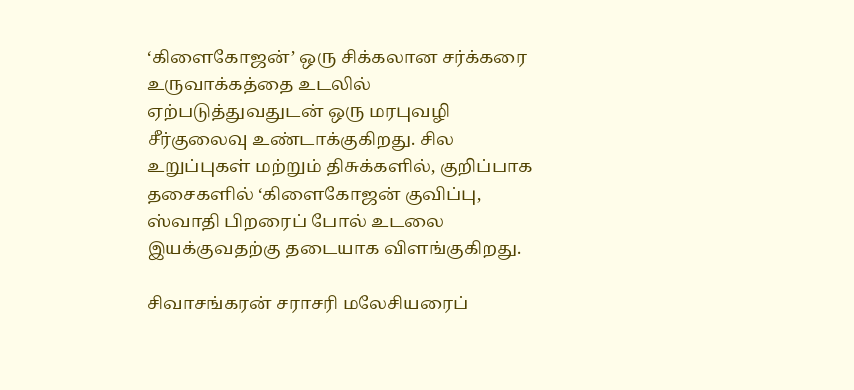‘கிளைகோஜன்’ ஒரு சிக்கலான சர்க்கரை உருவாக்கத்தை உடலில் ஏற்படுத்துவதுடன் ஒரு மரபுவழி சீர்குலைவு உண்டாக்குகிறது. சில உறுப்புகள் மற்றும் திசுக்களில், குறிப்பாக தசைகளில் ‘கிளைகோஜன் குவிப்பு, ஸ்வாதி பிறரைப் போல் உடலை இயக்குவதற்கு தடையாக விளங்குகிறது.

சிவாசங்கரன் சராசரி மலேசியரைப்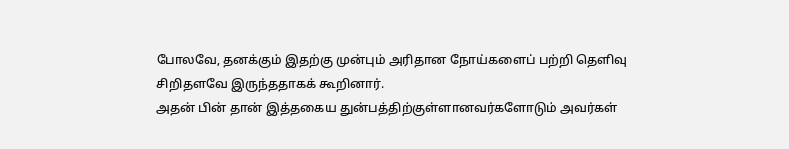போலவே, தனக்கும் இதற்கு முன்பும் அரிதான நோய்களைப் பற்றி தெளிவு சிறிதளவே இருந்ததாகக் கூறினார்.
அதன் பின் தான் இத்தகைய துன்பத்திற்குள்ளானவர்களோடும் அவர்கள்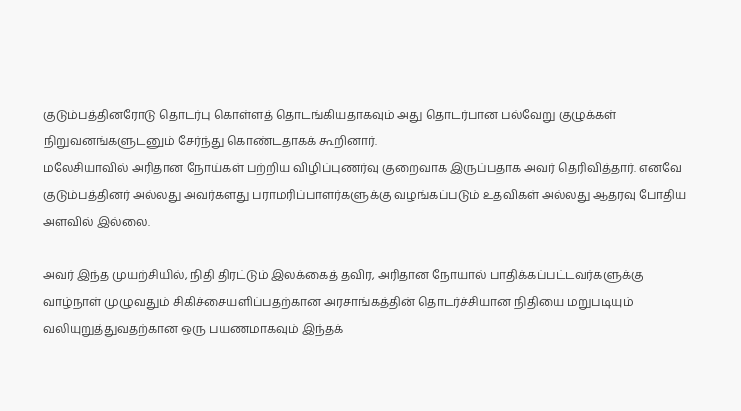குடும்பத்தினரோடு தொடர்பு கொள்ளத் தொடங்கியதாகவும் அது தொடர்பான பல்வேறு குழுக்கள் நிறுவனங்களுடனும் சேர்ந்து கொண்டதாகக் கூறினார்.
மலேசியாவில் அரிதான நோய்கள் பற்றிய விழிப்புணர்வு குறைவாக இருப்பதாக அவர் தெரிவித்தார். எனவே குடும்பத்தினர் அல்லது அவர்களது பராமரிப்பாளர்களுக்கு வழங்கப்படும் உதவிகள் அல்லது ஆதரவு போதிய அளவில் இல்லை.

அவர் இந்த முயற்சியில், நிதி திரட்டும் இலக்கைத் தவிர, அரிதான நோயால் பாதிக்கப்பட்டவர்களுக்கு வாழ்நாள் முழுவதும் சிகிச்சையளிப்பதற்கான அரசாங்கத்தின் தொடர்ச்சியான நிதியை மறுபடியும் வலியுறுத்துவதற்கான ஒரு பயணமாகவும் இந்தக்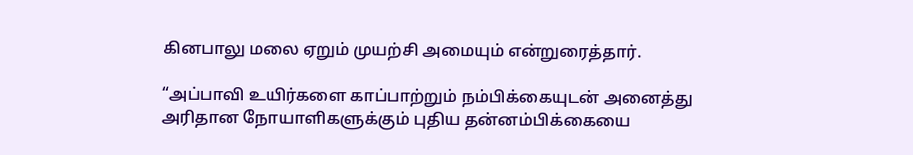கினபாலு மலை ஏறும் முயற்சி அமையும் என்றுரைத்தார்.

“அப்பாவி உயிர்களை காப்பாற்றும் நம்பிக்கையுடன் அனைத்து அரிதான நோயாளிகளுக்கும் புதிய தன்னம்பிக்கையை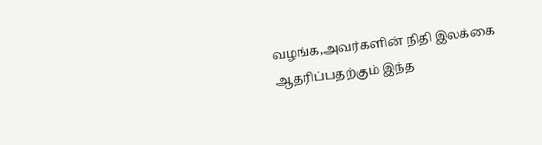வழங்க,அவர்களின் நிதி இலக்கை ஆதரிப்பதற்கும் இந்த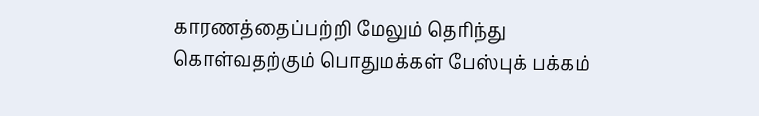காரணத்தைப்பற்றி மேலும் தெரிந்து கொள்வதற்கும் பொதுமக்கள் பேஸ்புக் பக்கம்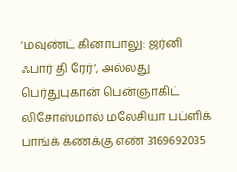‘மவுண்ட் கினாபாலு: ஜர்னி ஃபார் தி ரேர்’, அல்லது பெர்துபுகான் பென்ஞாகிட் லிசோஸ்மால் மலேசியா பப்ளிக் பாங்க் கணக்கு எண் 3169692035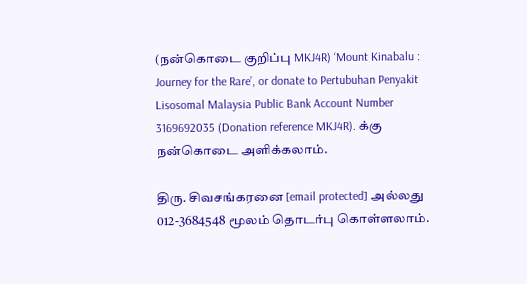(நன்கொடை குறிப்பு MKJ4R) ‘Mount Kinabalu : Journey for the Rare’, or donate to Pertubuhan Penyakit Lisosomal Malaysia Public Bank Account Number 3169692035 (Donation reference MKJ4R). க்கு நன்கொடை அளிக்கலாம்.

திரு. சிவசங்கரனை [email protected] அல்லது 012-3684548 மூலம் தொடர்பு கொள்ளலாம்.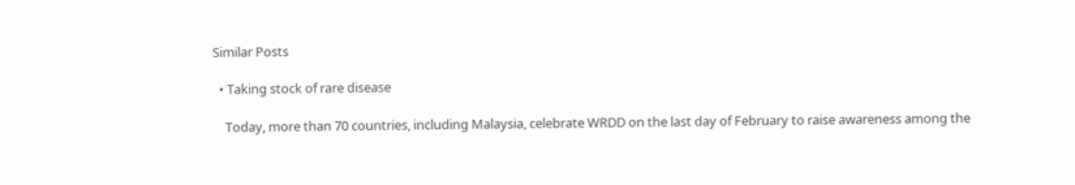Similar Posts

  • Taking stock of rare disease

    Today, more than 70 countries, including Malaysia, celebrate WRDD on the last day of February to raise awareness among the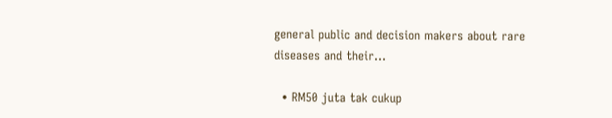general public and decision makers about rare diseases and their…

  • RM50 juta tak cukup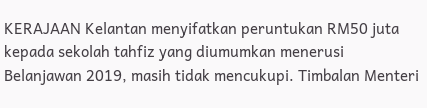KERAJAAN Kelantan menyifatkan peruntukan RM50 juta kepada sekolah tahfiz yang diumumkan menerusi Belanjawan 2019, masih tidak mencukupi. Timbalan Menteri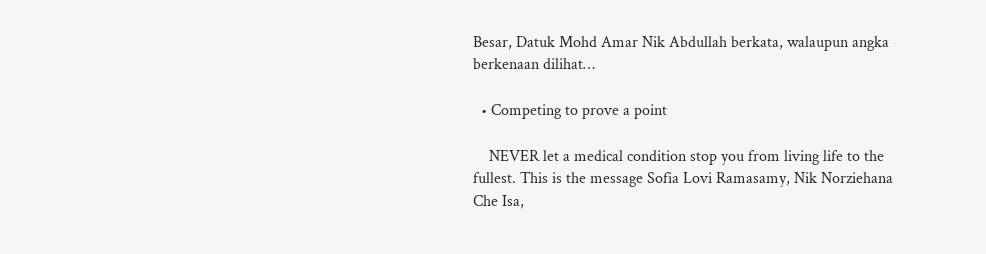Besar, Datuk Mohd Amar Nik Abdullah berkata, walaupun angka berkenaan dilihat…

  • Competing to prove a point

    NEVER let a medical condition stop you from living life to the fullest. This is the message Sofia Lovi Ramasamy, Nik Norziehana Che Isa,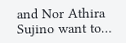and Nor Athira Sujino want to…